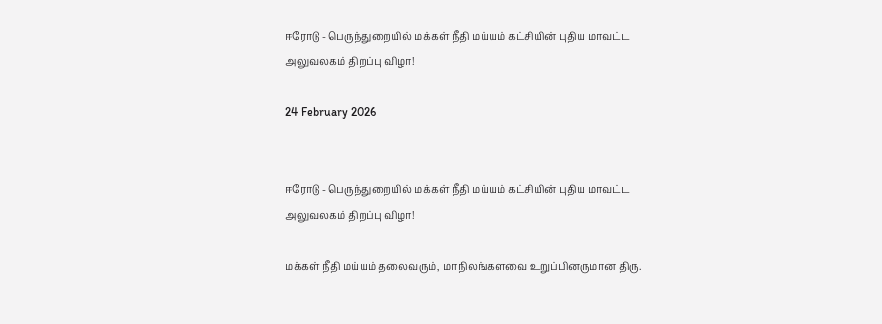ஈரோடு - பெருந்துறையில் மக்கள் நீதி மய்யம் கட்சியின் புதிய மாவட்ட அலுவலகம் திறப்பு விழா!

24 February 2026


ஈரோடு - பெருந்துறையில் மக்கள் நீதி மய்யம் கட்சியின் புதிய மாவட்ட அலுவலகம் திறப்பு விழா!

மக்கள் நீதி மய்யம் தலைவரும், மாநிலங்களவை உறுப்பினருமான திரு.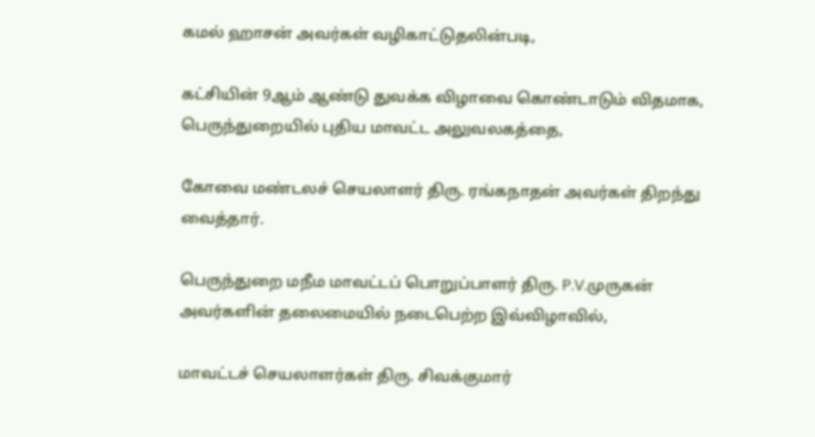கமல் ஹாசன் அவர்கள் வழிகாட்டுதலின்படி,

கட்சியின் 9ஆம் ஆண்டு துவக்க விழாவை கொண்டாடும் விதமாக, பெருந்துறையில் புதிய மாவட்ட அலுவலகத்தை,

கோவை மண்டலச் செயலாளர் திரு. ரங்கநாதன் அவர்கள் திறந்து வைத்தார்.

பெருந்துறை மநீம மாவட்டப் பொறுப்பாளர் திரு. P.V.முருகன் அவர்களின் தலைமையில் நடைபெற்ற இவ்விழாவில்,

மாவட்டச் செயலாளர்கள் திரு. சிவக்குமார்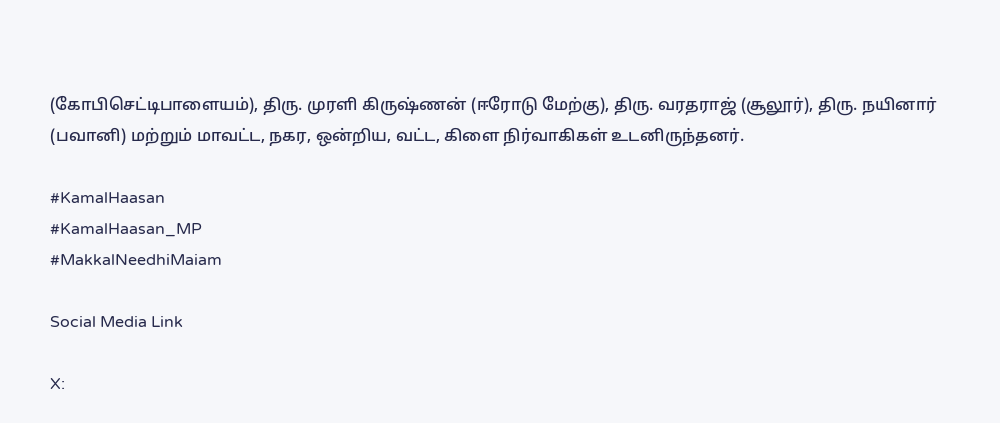(கோபிசெட்டிபாளையம்), திரு. முரளி கிருஷ்ணன் (ஈரோடு மேற்கு), திரு. வரதராஜ் (சூலூர்), திரு. நயினார் (பவானி) மற்றும் மாவட்ட, நகர, ஒன்றிய, வட்ட, கிளை நிர்வாகிகள் உடனிருந்தனர்.

#KamalHaasan
#KamalHaasan_MP
#MakkalNeedhiMaiam

Social Media Link

X: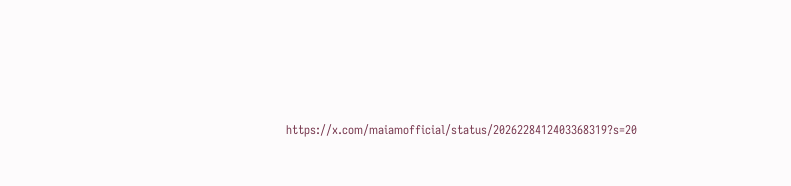https://x.com/maiamofficial/status/2026228412403368319?s=20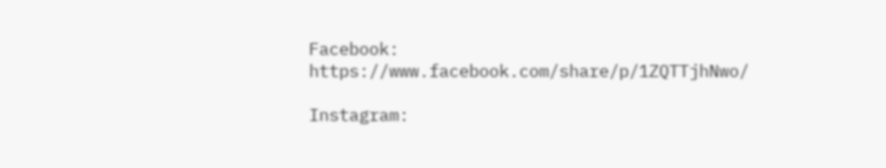Facebook: https://www.facebook.com/share/p/1ZQTTjhNwo/

Instagram: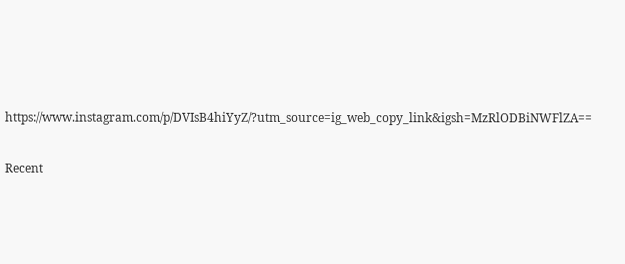https://www.instagram.com/p/DVIsB4hiYyZ/?utm_source=ig_web_copy_link&igsh=MzRlODBiNWFlZA==

Recent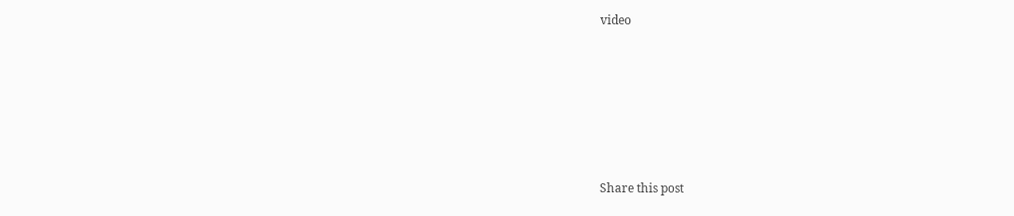video







Share this post